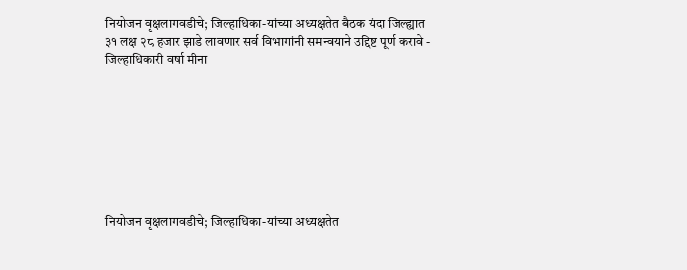नियोजन वृक्षलागवडीचे; जिल्हाधिका-यांच्या अध्यक्षतेत बैठक यंदा जिल्ह्यात ३१ लक्ष २८ हजार झाडे लावणार सर्व विभागांनी समन्वयाने उद्दिष्ट पूर्ण करावे - जिल्हाधिकारी वर्षा मीना








नियोजन वृक्षलागवडीचे; जिल्हाधिका-यांच्या अध्यक्षतेत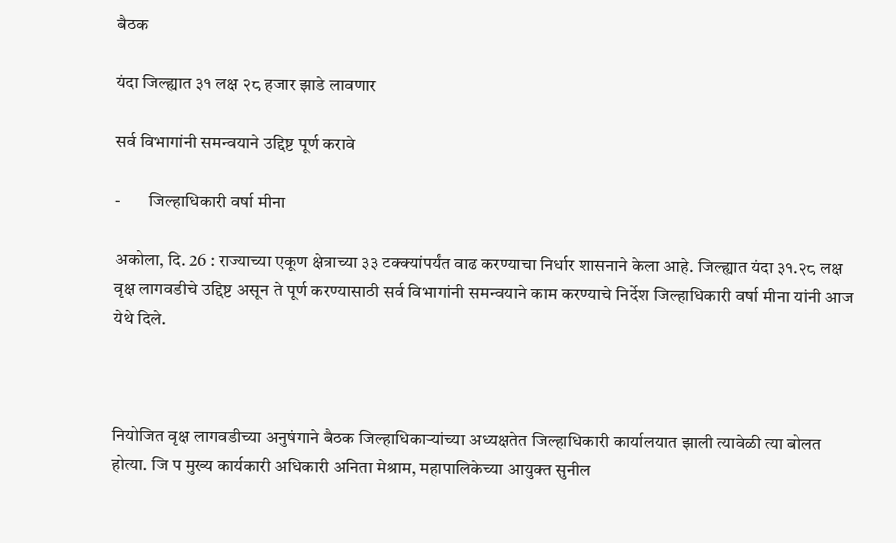बैठक

यंदा जिल्ह्यात ३१ लक्ष २८ हजार झाडे लावणार

सर्व विभागांनी समन्वयाने उद्दिष्ट पूर्ण करावे

-        जिल्हाधिकारी वर्षा मीना

अकोला, दि. 26 : राज्याच्या एकूण क्षेत्राच्या ३३ टक्क्यांपर्यंत वाढ करण्याचा निर्धार शासनाने केला आहे. जिल्ह्यात यंदा ३१.२८ लक्ष वृक्ष लागवडीचे उद्दिष्ट असून ते पूर्ण करण्यासाठी सर्व विभागांनी समन्वयाने काम करण्याचे निर्देश जिल्हाधिकारी वर्षा मीना यांनी आज येथे दिले.



नियोजित वृक्ष लागवडीच्या अनुषंगाने बैठक जिल्हाधिकाऱ्यांच्या अध्यक्षतेत जिल्हाधिकारी कार्यालयात झाली त्यावेळी त्या बोलत होत्या. जि प मुख्य कार्यकारी अधिकारी अनिता मेश्राम, महापालिकेच्या आयुक्त सुनील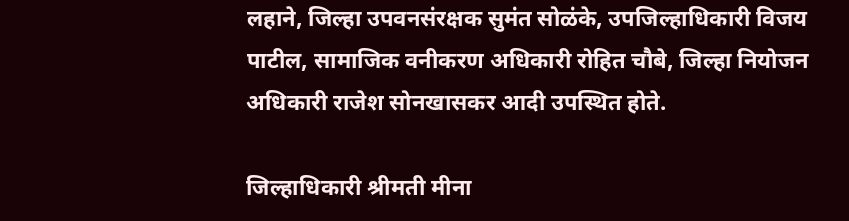लहाने, जिल्हा उपवनसंरक्षक सुमंत सोळंके, उपजिल्हाधिकारी विजय पाटील, सामाजिक वनीकरण अधिकारी रोहित चौबे, जिल्हा नियोजन अधिकारी राजेश सोनखासकर आदी उपस्थित होते.

जिल्हाधिकारी श्रीमती मीना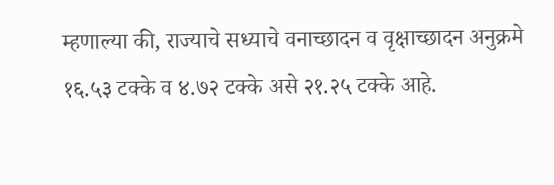म्हणाल्या की, राज्याचे सध्याचे वनाच्छादन व वृक्षाच्छादन अनुक्रमे १६.५३ टक्के व ४.७२ टक्के असे २१.२५ टक्के आहे.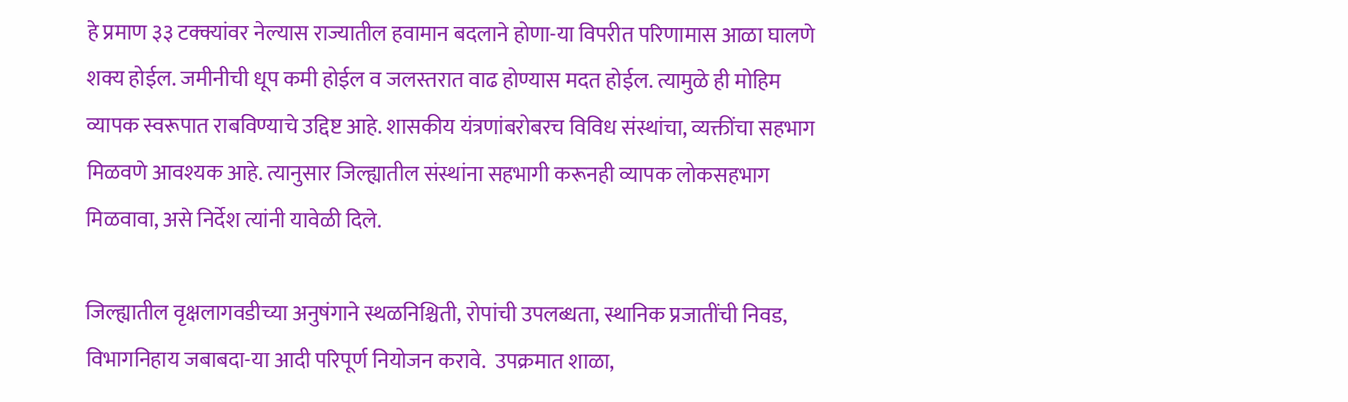हे प्रमाण ३३ टक्क्यांवर नेल्यास राज्यातील हवामान बदलाने होणा-या विपरीत परिणामास आळा घालणे शक्य होईल. जमीनीची धूप कमी होईल व जलस्तरात वाढ होण्यास मदत होईल. त्यामुळे ही मोहिम व्यापक स्वरूपात राबविण्याचे उद्दिष्ट आहे. शासकीय यंत्रणांबरोबरच विविध संस्थांचा, व्यक्तींचा सहभाग मिळवणे आवश्यक आहे. त्यानुसार जिल्ह्यातील संस्थांना सहभागी करूनही व्यापक लोकसहभाग मिळवावा, असे निर्देश त्यांनी यावेळी दिले.

जिल्ह्यातील वृक्षलागवडीच्या अनुषंगाने स्थळनिश्चिती, रोपांची उपलब्धता, स्थानिक प्रजातींची निवड, विभागनिहाय जबाबदा-या आदी परिपूर्ण नियोजन करावे.  उपक्रमात शाळा,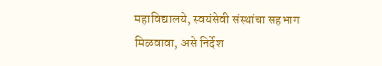महाविद्यालये, स्वयंसेवी संस्थांचा सहभाग मिळवावा, असे निर्देश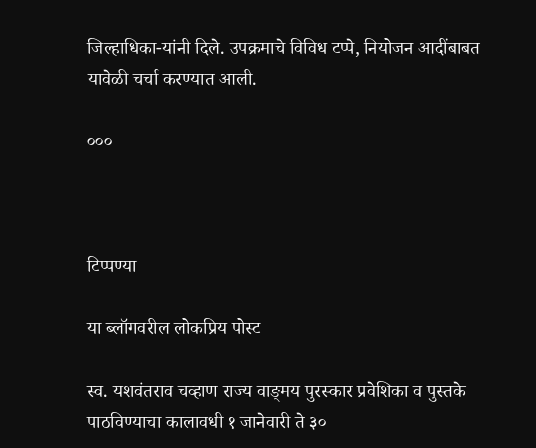जिल्हाधिका-यांनी दिले. उपक्रमाचे विविध टप्पे, नियोजन आदींबाबत यावेळी चर्चा करण्यात आली.

०००



टिप्पण्या

या ब्लॉगवरील लोकप्रिय पोस्ट

स्व. यशवंतराव चव्हाण राज्य वाङ्‌मय पुरस्कार प्रवेशिका व पुस्तके पाठविण्याचा कालावधी १ जानेवारी ते ३०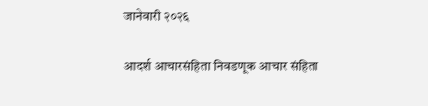जानेवारी २०२६

आदर्श आचारसंहिता निवडणूक आचार संहिता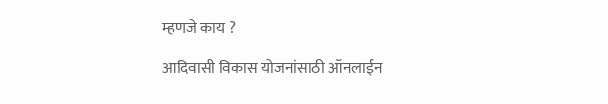म्हणजे काय ?

आदिवासी विकास योजनांसाठी ऑनलाईन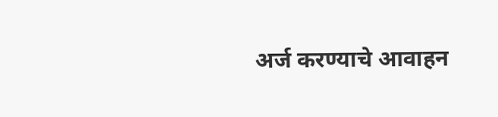अर्ज करण्याचे आवाहन